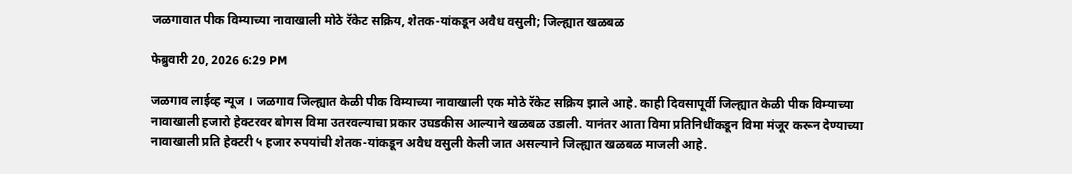जळगावात पीक विम्याच्या नावाखाली मोठे रॅकेट सक्रिय, शेतक-यांकडून अवैध वसुली; जिल्ह्यात खळबळ

फेब्रुवारी 20, 2026 6:29 PM

जळगाव लाईव्ह न्यूज । जळगाव जिल्ह्यात केळी पीक विम्याच्या नावाखाली एक मोठे रॅकेट सक्रिय झाले आहे. काही दिवसापूर्वी जिल्ह्यात केळी पीक विम्याच्या नावाखाली हजारो हेक्टरवर बोगस विमा उतरवल्याचा प्रकार उघडकीस आल्याने खळबळ उडाली. यानंतर आता विमा प्रतिनिधींकडून विमा मंजूर करून देण्याच्या नावाखाली प्रति हेक्टरी ५ हजार रुपयांची शेतक-यांकडून अवैध वसुली केली जात असल्याने जिल्ह्यात खळबळ माजली आहे.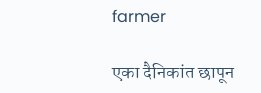farmer

एका दैनिकांत छापून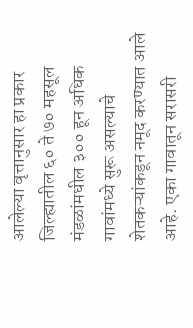आलेल्या वृत्तानुसार हा प्रकार जिल्ह्यातील ६० ते ७० महसूल मंडळांमधील ३०० हून अधिक गावांमध्ये सुरू असल्याचे शेतकऱ्यांकडून नमूद करण्यात आले आहे. एका गावातून सरासरी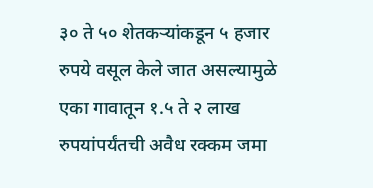३० ते ५० शेतकऱ्यांकडून ५ हजार रुपये वसूल केले जात असल्यामुळे एका गावातून १.५ ते २ लाख रुपयांपर्यंतची अवैध रक्कम जमा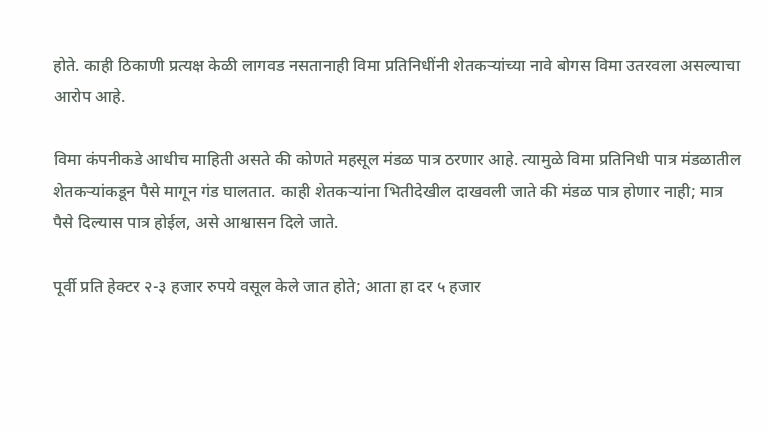होते. काही ठिकाणी प्रत्यक्ष केळी लागवड नसतानाही विमा प्रतिनिधींनी शेतकऱ्यांच्या नावे बोगस विमा उतरवला असल्याचा आरोप आहे.

विमा कंपनीकडे आधीच माहिती असते की कोणते महसूल मंडळ पात्र ठरणार आहे. त्यामुळे विमा प्रतिनिधी पात्र मंडळातील शेतकऱ्यांकडून पैसे मागून गंड घालतात. काही शेतकऱ्यांना भितीदेखील दाखवली जाते की मंडळ पात्र होणार नाही; मात्र पैसे दिल्यास पात्र होईल, असे आश्वासन दिले जाते.

पूर्वी प्रति हेक्टर २-३ हजार रुपये वसूल केले जात होते; आता हा दर ५ हजार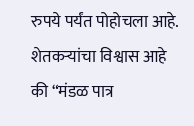रुपये पर्यंत पोहोचला आहे. शेतकऱ्यांचा विश्वास आहे की “मंडळ पात्र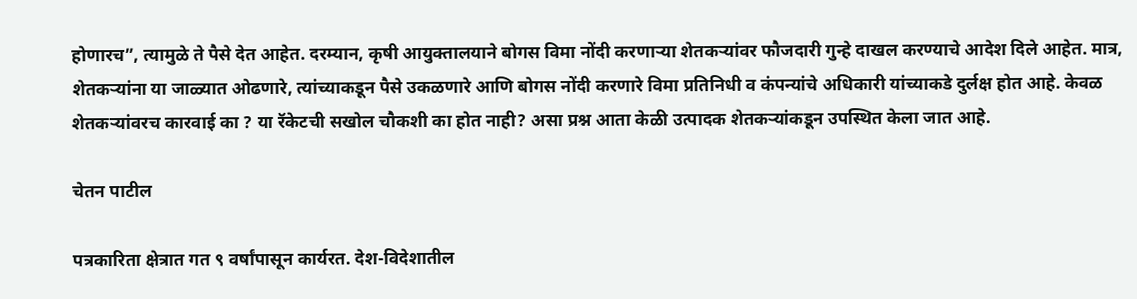होणारच”, त्यामुळे ते पैसे देत आहेत. दरम्यान, कृषी आयुक्तालयाने बोगस विमा नोंदी करणाऱ्या शेतकऱ्यांवर फौजदारी गुन्हे दाखल करण्याचे आदेश दिले आहेत. मात्र, शेतकऱ्यांना या जाळ्यात ओढणारे, त्यांच्याकडून पैसे उकळणारे आणि बोगस नोंदी करणारे विमा प्रतिनिधी व कंपन्यांचे अधिकारी यांच्याकडे दुर्लक्ष होत आहे. केवळ शेतकऱ्यांवरच कारवाई का ? या रॅकेटची सखोल चौकशी का होत नाही? असा प्रश्न आता केळी उत्पादक शेतकऱ्यांकडून उपस्थित केला जात आहे.

चेतन पाटील

पत्रकारिता क्षेत्रात गत ९ वर्षांपासून कार्यरत. देश-विदेशातील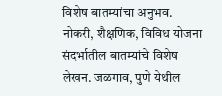विशेष बातम्यांचा अनुभव. नोकरी, शैक्षणिक, विविध योजना संदर्भातील बातम्यांचे विशेष लेखन. जळगाव, पुणे येथील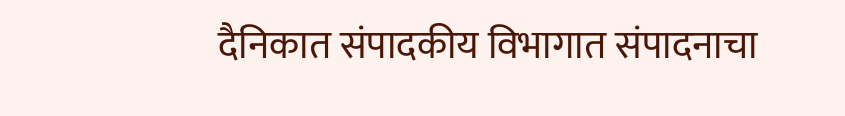दैनिकात संपादकीय विभागात संपादनाचा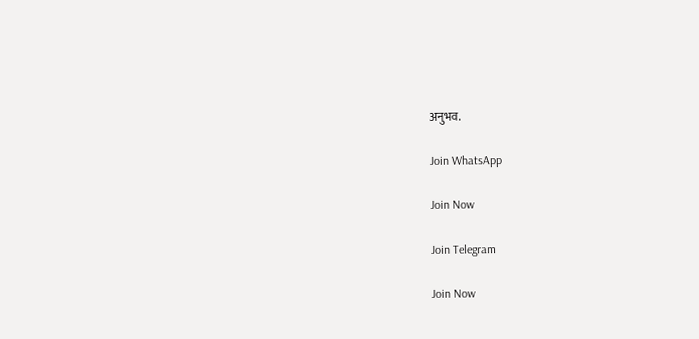अनुभव.

Join WhatsApp

Join Now

Join Telegram

Join Now